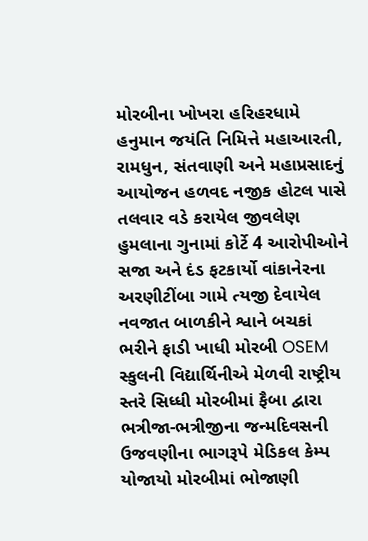મોરબીના ખોખરા હરિહરધામે હનુમાન જયંતિ નિમિત્તે મહાઆરતી, રામધુન, સંતવાણી અને મહાપ્રસાદનું આયોજન હળવદ નજીક હોટલ પાસે તલવાર વડે કરાયેલ જીવલેણ હુમલાના ગુનામાં કોર્ટે 4 આરોપીઓને સજા અને દંડ ફટકાર્યો વાંકાનેરના અરણીટીંબા ગામે ત્યજી દેવાયેલ નવજાત બાળકીને શ્વાને બચકાં ભરીને ફાડી ખાધી મોરબી OSEM સ્કુલની વિદ્યાર્થિનીએ મેળવી રાષ્ટ્રીય સ્તરે સિધ્ધી મોરબીમાં ફૈબા દ્વારા ભત્રીજા-ભત્રીજીના જન્મદિવસની ઉજવણીના ભાગરૂપે મેડિકલ કેમ્પ યોજાયો મોરબીમાં ભોજાણી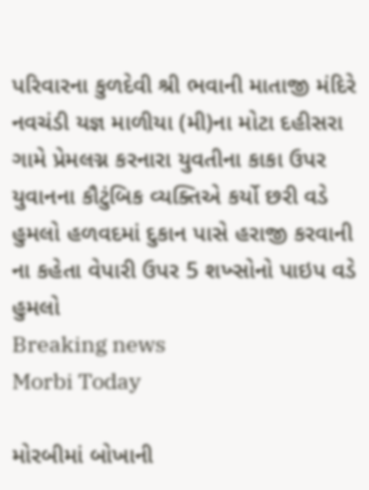પરિવારના કુળદેવી શ્રી ભવાની માતાજી મંદિરે નવચંડી યજ્ઞ માળીયા (મી)ના મોટા દહીસરા ગામે પ્રેમલગ્ન કરનારા યુવતીના કાકા ઉપર યુવાનના કૌટુંબિક વ્યક્તિએ કર્યો છરી વડે હુમલો હળવદમાં દુકાન પાસે હરાજી કરવાની ના કહેતા વેપારી ઉપર 5 શખ્સોનો પાઇપ વડે હુમલો
Breaking news
Morbi Today

મોરબીમાં બોખાની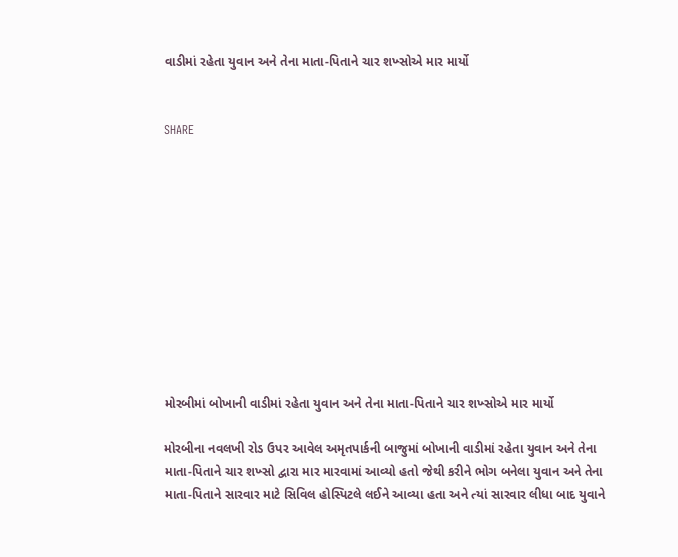વાડીમાં રહેતા યુવાન અને તેના માતા-પિતાને ચાર શખ્સોએ માર માર્યો


SHARE











મોરબીમાં બોખાની વાડીમાં રહેતા યુવાન અને તેના માતા-પિતાને ચાર શખ્સોએ માર માર્યો

મોરબીના નવલખી રોડ ઉપર આવેલ અમૃતપાર્કની બાજુમાં બોખાની વાડીમાં રહેતા યુવાન અને તેના માતા-પિતાને ચાર શખ્સો દ્વારા માર મારવામાં આવ્યો હતો જેથી કરીને ભોગ બનેલા યુવાન અને તેના માતા-પિતાને સારવાર માટે સિવિલ હોસ્પિટલે લઈને આવ્યા હતા અને ત્યાં સારવાર લીધા બાદ યુવાને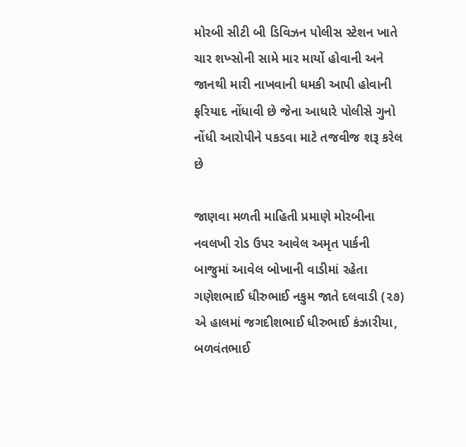મોરબી સીટી બી ડિવિઝન પોલીસ સ્ટેશન ખાતે ચાર શખ્સોની સામે માર માર્યો હોવાની અને જાનથી મારી નાખવાની ધમકી આપી હોવાની ફરિયાદ નોંધાવી છે જેના આધારે પોલીસે ગુનો નોંધી આરોપીને પકડવા માટે તજવીજ શરૂ કરેલ છે

જાણવા મળતી માહિતી પ્રમાણે મોરબીના નવલખી રોડ ઉપર આવેલ અમૃત પાર્કની બાજુમાં આવેલ બોખાની વાડીમાં રહેતા ગણેશભાઈ ધીરુભાઈ નકુમ જાતે દલવાડી (૨૭) એ હાલમાં જગદીશભાઈ ધીરુભાઈ કંઝારીયા, બળવંતભાઈ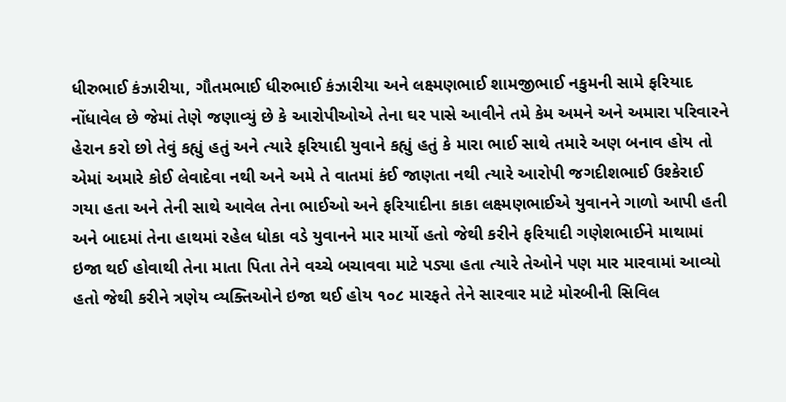ધીરુભાઈ કંઝારીયા, ગૌતમભાઈ ધીરુભાઈ કંઝારીયા અને લક્ષ્મણભાઈ શામજીભાઈ નકુમની સામે ફરિયાદ નોંધાવેલ છે જેમાં તેણે જણાવ્યું છે કે આરોપીઓએ તેના ઘર પાસે આવીને તમે કેમ અમને અને અમારા પરિવારને હેરાન કરો છો તેવું કહ્યું હતું અને ત્યારે ફરિયાદી યુવાને કહ્યું હતું કે મારા ભાઈ સાથે તમારે અણ બનાવ હોય તો એમાં અમારે કોઈ લેવાદેવા નથી અને અમે તે વાતમાં કંઈ જાણતા નથી ત્યારે આરોપી જગદીશભાઈ ઉશ્કેરાઈ ગયા હતા અને તેની સાથે આવેલ તેના ભાઈઓ અને ફરિયાદીના કાકા લક્ષ્મણભાઈએ યુવાનને ગાળો આપી હતી અને બાદમાં તેના હાથમાં રહેલ ધોકા વડે યુવાનને માર માર્યો હતો જેથી કરીને ફરિયાદી ગણેશભાઈને માથામાં ઇજા થઈ હોવાથી તેના માતા પિતા તેને વચ્ચે બચાવવા માટે પડ્યા હતા ત્યારે તેઓને પણ માર મારવામાં આવ્યો હતો જેથી કરીને ત્રણેય વ્યક્તિઓને ઇજા થઈ હોય ૧૦૮ મારફતે તેને સારવાર માટે મોરબીની સિવિલ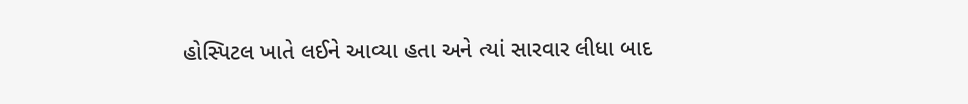હોસ્પિટલ ખાતે લઈને આવ્યા હતા અને ત્યાં સારવાર લીધા બાદ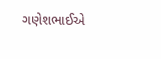ગણેશભાઈએ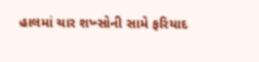હાલમાં ચાર શખ્સોની સામે ફરિયાદ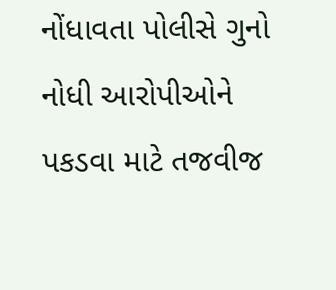નોંધાવતા પોલીસે ગુનો નોધી આરોપીઓને પકડવા માટે તજવીજ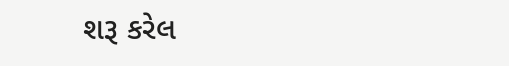શરૂ કરેલ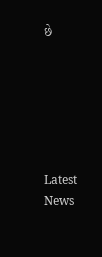છે






Latest News